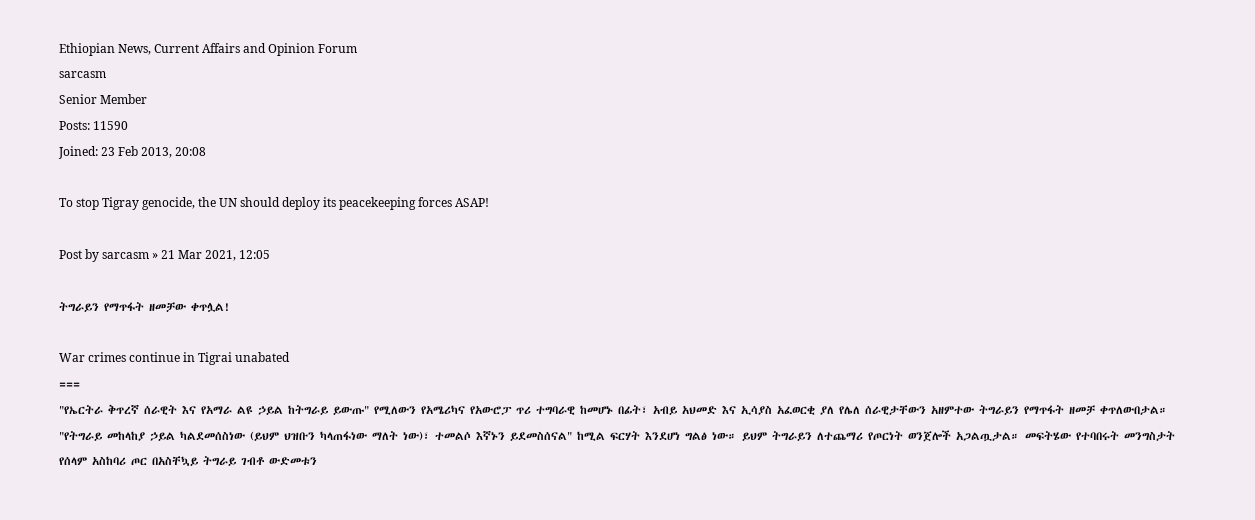Ethiopian News, Current Affairs and Opinion Forum
sarcasm
Senior Member
Posts: 11590
Joined: 23 Feb 2013, 20:08

To stop Tigray genocide, the UN should deploy its peacekeeping forces ASAP!

Post by sarcasm » 21 Mar 2021, 12:05

ትግራይን የማጥፋት ዘመቻው ቀጥሏል!

War crimes continue in Tigrai unabated
===
"የኤርትራ ቅጥረኛ ሰራዊት እና የአማራ ልዩ ኃይል ከትግራይ ይውጡ" የሚለውን የአሜሪካና የአውሮፓ ጥሪ ተግባራዊ ከመሆኑ በፊት፣ አብይ አህመድ እና ኢሳያስ አፈወርቂ ያለ የሌለ ሰራዊታቸውን አዘምተው ትግራይን የማጥፋት ዘመቻ ቀጥለውበታል። "የትግራይ መከላከያ ኃይል ካልደመሰስነው (ይህም ህዝቡን ካላጠፋነው ማለት ነው)፣ ተመልሶ እኛኑን ይደመስሰናል" ከሚል ፍርሃት እንደሆነ ግልፅ ነው። ይህም ትግራይን ለተጨማሪ የጦርነት ወንጀሎች አጋልጧታል። መፍትሄው የተባበሩት መንግስታት የሰላም አስከባሪ ጦር በአስቸኳይ ትግራይ ገብቶ ውድመቱን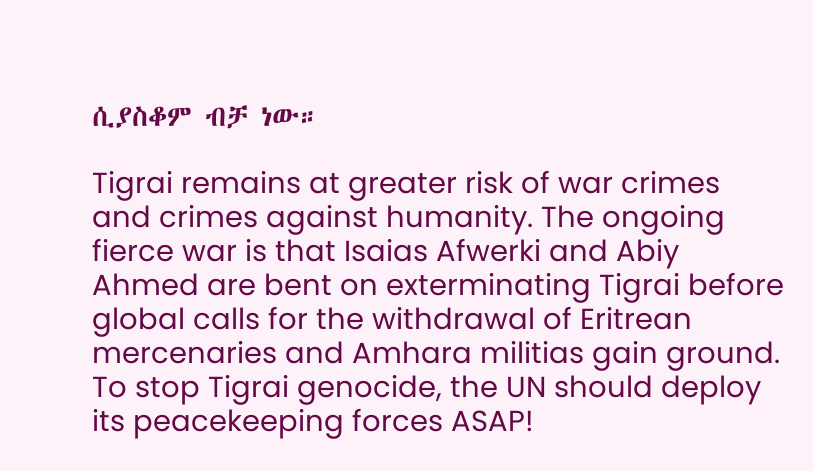ሲያስቆም ብቻ ነው።

Tigrai remains at greater risk of war crimes and crimes against humanity. The ongoing fierce war is that Isaias Afwerki and Abiy Ahmed are bent on exterminating Tigrai before global calls for the withdrawal of Eritrean mercenaries and Amhara militias gain ground. To stop Tigrai genocide, the UN should deploy its peacekeeping forces ASAP!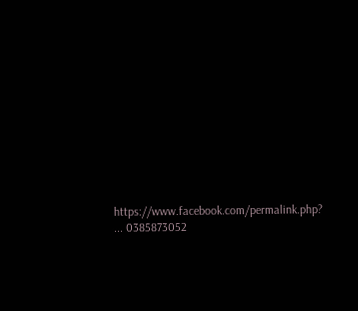https://www.facebook.com/permalink.php? ... 0385873052